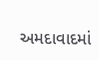અમદાવાદમાં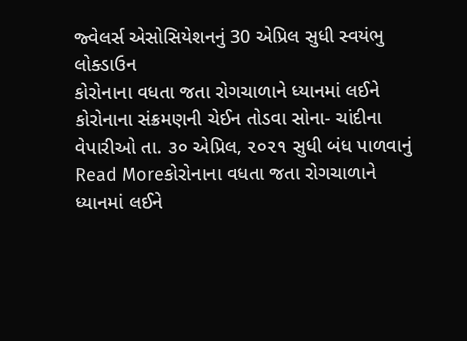જ્વેલર્સ એસોસિયેશનનું 30 એપ્રિલ સુધી સ્વયંભુ લોક્ડાઉન
કોરોનાના વધતા જતા રોગચાળાને ધ્યાનમાં લઈને કોરોનાના સંક્રમણની ચેઈન તોડવા સોના- ચાંદીના વેપારીઓ તા. ૩૦ એપ્રિલ, ૨૦૨૧ સુધી બંધ પાળવાનું
Read Moreકોરોનાના વધતા જતા રોગચાળાને ધ્યાનમાં લઈને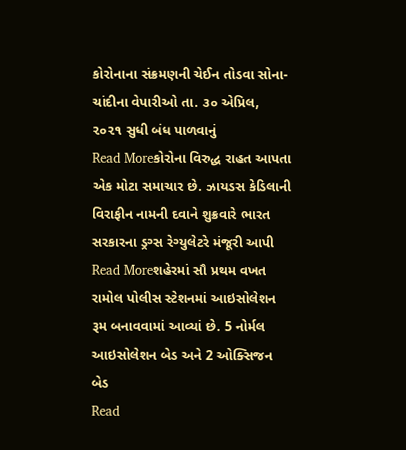કોરોનાના સંક્રમણની ચેઈન તોડવા સોના- ચાંદીના વેપારીઓ તા. ૩૦ એપ્રિલ, ૨૦૨૧ સુધી બંધ પાળવાનું
Read Moreકોરોના વિરુદ્ધ રાહત આપતા એક મોટા સમાચાર છે. ઝાયડસ કેડિલાની વિરાફીન નામની દવાને શુક્રવારે ભારત સરકારના ડ્રગ્સ રેગ્યુલેટરે મંજૂરી આપી
Read Moreશહેરમાં સૌ પ્રથમ વખત રામોલ પોલીસ સ્ટેશનમાં આઇસોલેશન રૂમ બનાવવામાં આવ્યાં છે. 5 નોર્મલ આઇસોલેશન બેડ અને 2 ઓક્સિજન બેડ
Read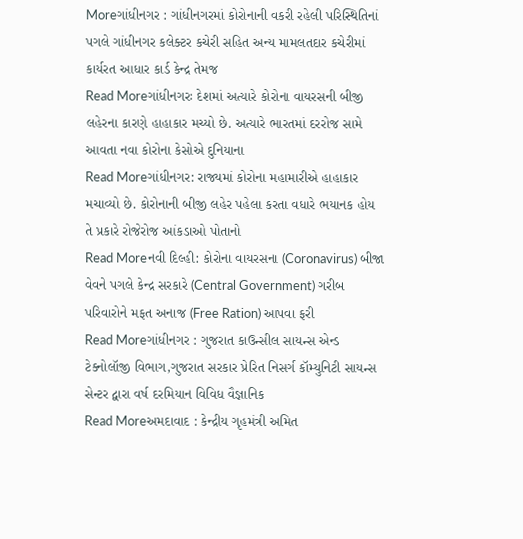Moreગાંધીનગર : ગાંધીનગરમાં કોરોનાની વકરી રહેલી પરિસ્થિતિનાં પગલે ગાંધીનગર કલેક્ટર કચેરી સહિત અન્ય મામલતદાર કચેરીમાં કાર્યરત આધાર કાર્ડ કેન્દ્ર તેમજ
Read Moreગાંધીનગરઃ દેશમાં અત્યારે કોરોના વાયરસની બીજી લહેરના કારણે હાહાકાર મચ્યો છે. અત્યારે ભારતમાં દરરોજ સામે આવતા નવા કોરોના કેસોએ દુનિયાના
Read Moreગાંધીનગર: રાજ્યમાં કોરોના મહામારીએ હાહાકાર મચાવ્યો છે. કોરોનાની બીજી લહેર પહેલા કરતા વધારે ભયાનક હોય તે પ્રકારે રોજેરોજ આંકડાઓ પોતાનો
Read Moreનવી દિલ્હી: કોરોના વાયરસના (Coronavirus) બીજા વેવને પગલે કેન્દ્ર સરકારે (Central Government) ગરીબ પરિવારોને મફત અનાજ (Free Ration) આપવા ફરી
Read Moreગાંધીનગર : ગુજરાત કાઉન્સીલ સાયન્સ એન્ડ ટેક્નોલૉજી વિભાગ,ગુજરાત સરકાર પ્રેરિત નિસર્ગ કૉમ્યુનિટી સાયન્સ સેન્ટર દ્વારા વર્ષ દરમિયાન વિવિધ વૈજ્ઞાનિક
Read Moreઅમદાવાદ : કેન્દ્રીય ગૃહમંત્રી અમિત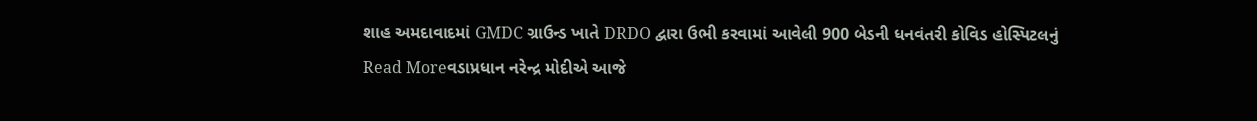શાહ અમદાવાદમાં GMDC ગ્રાઉન્ડ ખાતે DRDO દ્વારા ઉભી કરવામાં આવેલી 900 બેડની ધનવંતરી કોવિડ હોસ્પિટલનું
Read Moreવડાપ્રધાન નરેન્દ્ર મોદીએ આજે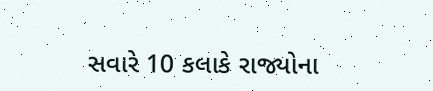સવારે 10 કલાકે રાજ્યોના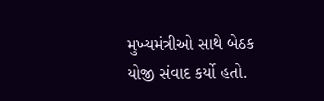મુખ્યમંત્રીઓ સાથે બેઠક યોજી સંવાદ કર્યો હતો.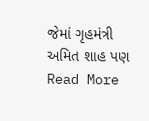જેમાં ગૃહમંત્રી અમિત શાહ પણ
Read More